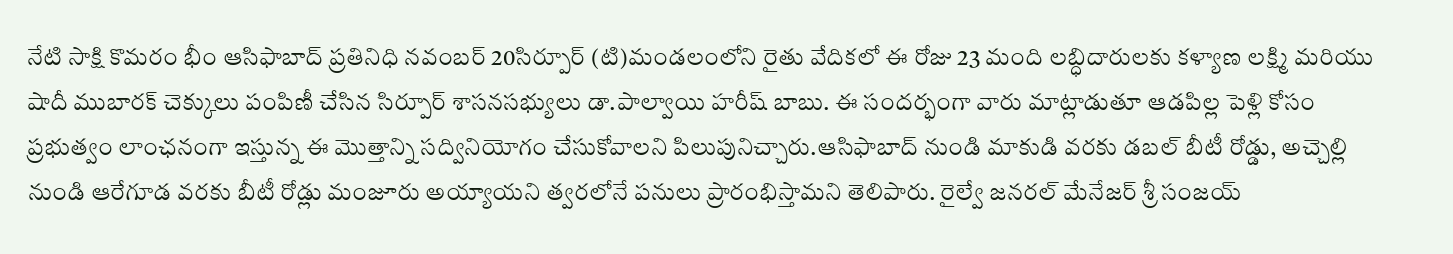నేటి సాక్షి కొమరం భీం ఆసిఫాబాద్ ప్రతినిధి నవంబర్ 20సిర్పూర్ (టి)మండలంలోని రైతు వేదికలో ఈ రోజు 23 మంది లబ్ధిదారులకు కళ్యాణ లక్ష్మి మరియు షాదీ ముబారక్ చెక్కులు పంపిణీ చేసిన సిర్పూర్ శాసనసభ్యులు డా.పాల్వాయి హరీష్ బాబు. ఈ సందర్భంగా వారు మాట్లాడుతూ ఆడపిల్ల పెళ్లి కోసం ప్రభుత్వం లాంఛనంగా ఇస్తున్న ఈ మొత్తాన్ని సద్వినియోగం చేసుకోవాలని పిలుపునిచ్చారు.ఆసిఫాబాద్ నుండి మాకుడి వరకు డబల్ బీటీ రోడ్డు, అచ్చెల్లి నుండి ఆరేగూడ వరకు బీటీ రోడ్లు మంజూరు అయ్యాయని త్వరలోనే పనులు ప్రారంభిస్తామని తెలిపారు. రైల్వే జనరల్ మేనేజర్ శ్రీ సంజయ్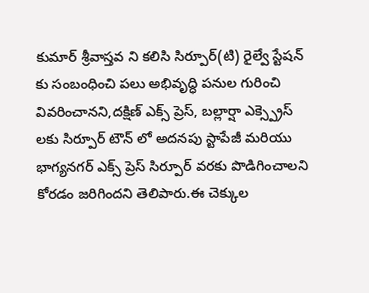కుమార్ శ్రీవాస్తవ ని కలిసి సిర్పూర్(టి) రైల్వే స్టేషన్ కు సంబంధించి పలు అభివృద్ధి పనుల గురించి వివరించానని,దక్షిణ్ ఎక్స్ ప్రెస్, బల్లార్షా ఎక్స్ప్రెస్ లకు సిర్పూర్ టౌన్ లో అదనపు స్టాపేజీ మరియు భాగ్యనగర్ ఎక్స్ ప్రెస్ సిర్పూర్ వరకు పొడిగించాలని కోరడం జరిగిందని తెలిపారు.ఈ చెక్కుల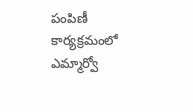పంపిణీ కార్యక్రమంలో ఎమ్మార్వో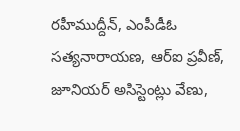రహీముద్దీన్, ఎంపీడీఓ సత్యనారాయణ, ఆర్ఐ ప్రవీణ్, జూనియర్ అసిస్టెంట్లు వేణు,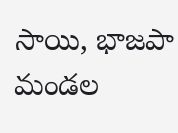సాయి, భాజపా మండల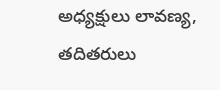అధ్యక్షులు లావణ్య, తదితరులు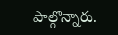పాల్గొన్నారు.